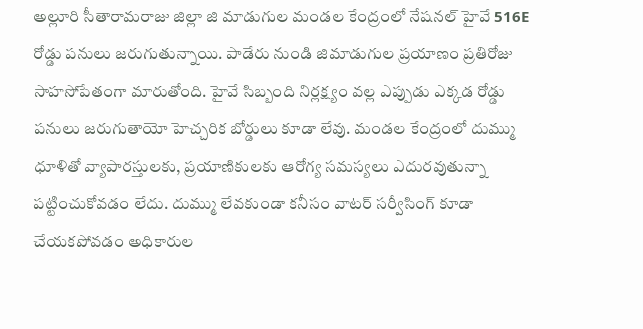అల్లూరి సీతారామరాజు జిల్లా జి మాడుగుల మండల కేంద్రంలో నేషనల్ హైవే 516E రోడ్డు పనులు జరుగుతున్నాయి. పాడేరు నుండి జిమాడుగుల ప్రయాణం ప్రతిరోజు సాహసోపేతంగా మారుతోంది. హైవే సిబ్బంది నిర్లక్ష్యం వల్ల ఎప్పుడు ఎక్కడ రోడ్డు పనులు జరుగుతాయో హెచ్చరిక బోర్డులు కూడా లేవు. మండల కేంద్రంలో దుమ్ము ధూళితో వ్యాపారస్తులకు, ప్రయాణికులకు ఆరోగ్య సమస్యలు ఎదురవుతున్నా పట్టించుకోవడం లేదు. దుమ్ము లేవకుండా కనీసం వాటర్ సర్వీసింగ్ కూడా చేయకపోవడం అధికారుల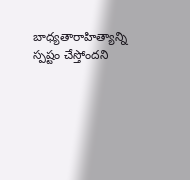బాధ్యతారాహిత్యాన్ని స్పష్టం చేస్తోందని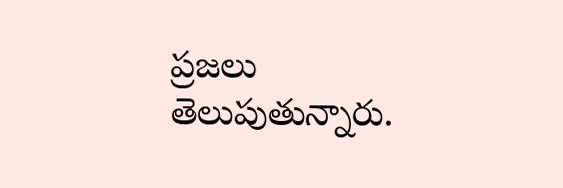ప్రజలు తెలుపుతున్నారు.